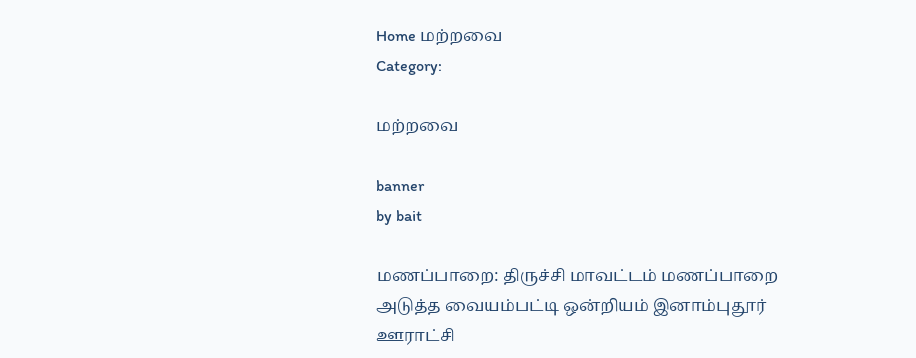Home மற்றவை
Category:

மற்றவை

banner
by bait

மணப்பாறை: திருச்சி மாவட்டம் மணப்பாறை அடுத்த வையம்பட்டி ஒன்றியம் இனாம்புதூர் ஊராட்சி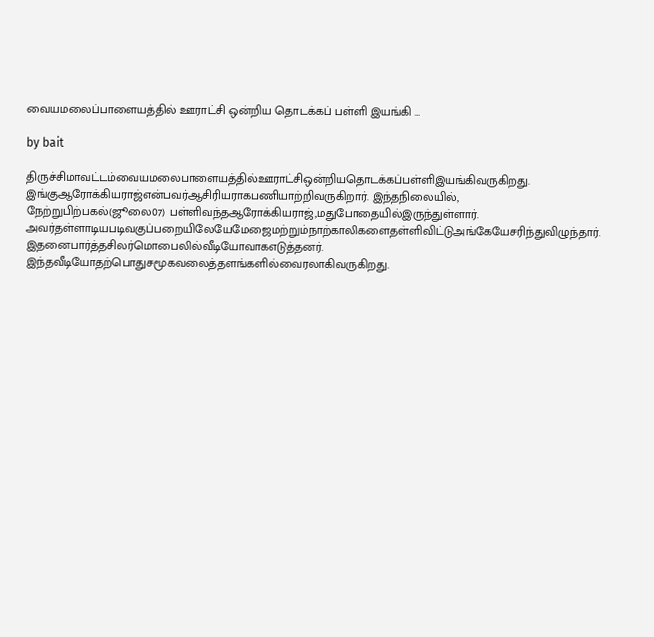வையமலைப்பாளையத்தில் ஊராட்சி ஒன்றிய தொடக்கப் பள்ளி இயங்கி …

by bait

திருச்சிமாவட்டம்வையமலைபாளையத்தில்ஊராட்சிஒன்றியதொடக்கப்பள்ளிஇயங்கிவருகிறது. இங்குஆரோக்கியராஜ்என்பவர்ஆசிரியராகபணியாற்றிவருகிறார். இந்தநிலையில், நேற்றுபிற்பகல்(ஜூலை07) பள்ளிவந்தஆரோக்கியராஜ்,மதுபோதையில்இருந்துள்ளார். அவர்தள்ளாடியபடிவகுப்பறையிலேயேமேஜைமற்றும்நாற்காலிகளைதள்ளிவிட்டுஅங்கேயேசரிந்துவிழுந்தார். இதனைபார்த்தசிலர்மொபைலில்வீடியோவாகஎடுத்தனர். இந்தவீடியோதற்பொதுசமூகவலைத்தளங்களில்வைரலாகிவருகிறது.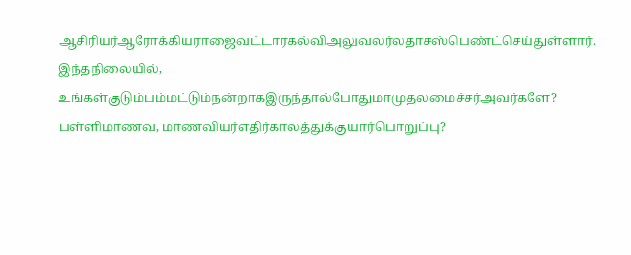ஆசிரியர்ஆரோக்கியராஜைவட்டாரகல்விஅலுவலர்லதாசஸ்பெண்ட்செய்துள்ளார்.  இந்தநிலையில், உங்கள்குடும்பம்மட்டும்நன்றாகஇருந்தால்போதுமாமுதலமைச்சர்அவர்களே? பள்ளிமாணவ, மாணவியர்எதிர்காலத்துக்குயார்பொறுப்பு?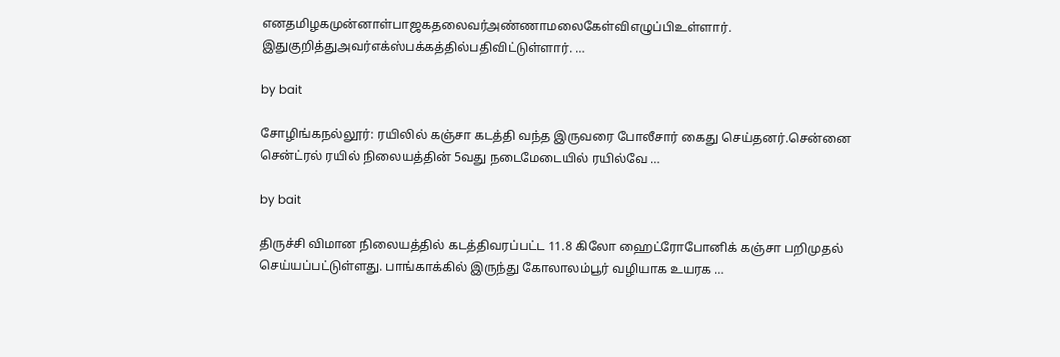எனதமிழகமுன்னாள்பாஜகதலைவர்அண்ணாமலைகேள்விஎழுப்பிஉள்ளார். இதுகுறித்துஅவர்எக்ஸ்பக்கத்தில்பதிவிட்டுள்ளார். …

by bait

சோழிங்கநல்லூர்: ரயிலில் கஞ்சா கடத்தி வந்த இருவரை போலீசார் கைது செய்தனர்.சென்னை சென்ட்ரல் ரயில் நிலையத்தின் 5வது நடைமேடையில் ரயில்வே …

by bait

திருச்சி விமான நிலையத்தில் கடத்திவரப்பட்ட 11.8 கிலோ ஹைட்ரோபோனிக் கஞ்சா பறிமுதல் செய்யப்பட்டுள்ளது. பாங்காக்கில் இருந்து கோலாலம்பூர் வழியாக உயரக …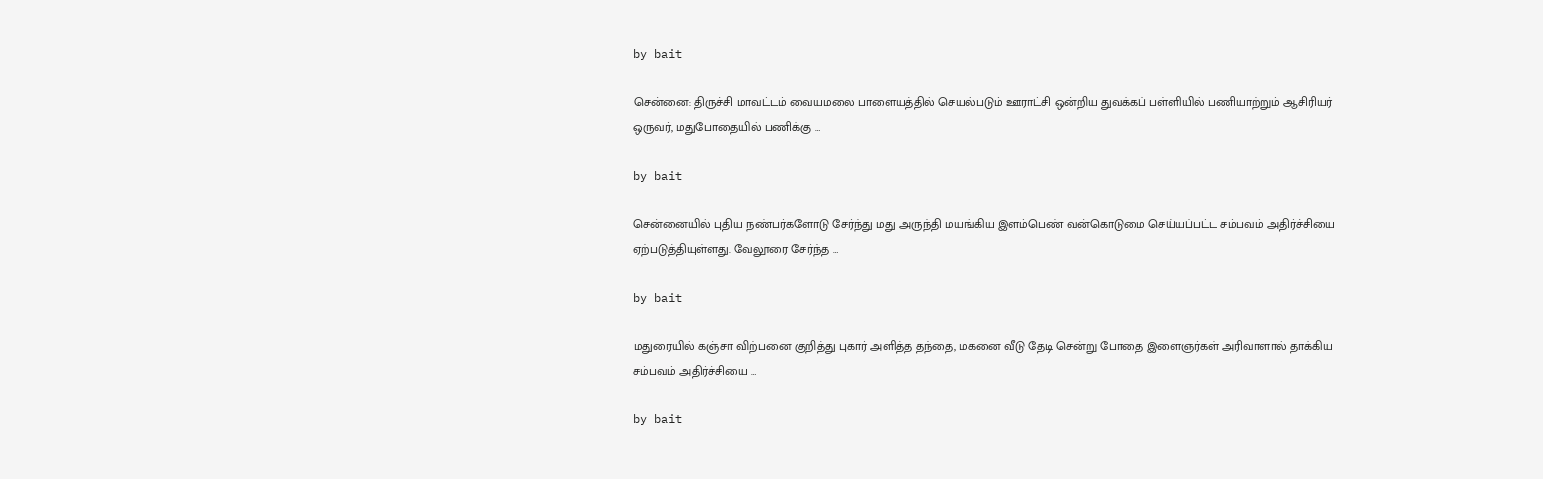by bait

சென்னை: திருச்சி மாவட்டம் வையமலை பாளையத்தில் செயல்படும் ஊராட்சி ஒன்றிய துவக்கப் பள்ளியில் பணியாற்றும் ஆசிரியர் ஒருவர், மதுபோதையில் பணிக்கு …

by bait

சென்னையில் புதிய நண்பர்களோடு சேர்ந்து மது அருந்தி மயங்கிய இளம்பெண் வன்கொடுமை செய்யப்பட்ட சம்பவம் அதிர்ச்சியை ஏற்படுத்தியுள்ளது. வேலூரை சேர்ந்த …

by bait

மதுரையில் கஞ்சா விற்பனை குறித்து புகார் அளித்த தந்தை, மகனை வீடு தேடி சென்று போதை இளைஞர்கள் அரிவாளால் தாக்கிய சம்பவம் அதிர்ச்சியை …

by bait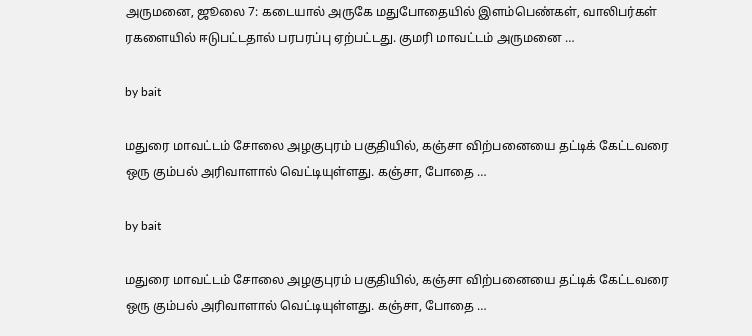அருமனை, ஜூலை 7: கடையால் அருகே மதுபோதையில் இளம்பெண்கள், வாலிபர்கள் ரகளையில் ஈடுபட்டதால் பரபரப்பு ஏற்பட்டது. குமரி மாவட்டம் அருமனை …

by bait

மதுரை மாவட்டம் சோலை அழகுபுரம் பகுதியில், கஞ்சா விற்பனையை தட்டிக் கேட்டவரை ஒரு கும்பல் அரிவாளால் வெட்டியுள்ளது. கஞ்சா, போதை …

by bait

மதுரை மாவட்டம் சோலை அழகுபுரம் பகுதியில், கஞ்சா விற்பனையை தட்டிக் கேட்டவரை ஒரு கும்பல் அரிவாளால் வெட்டியுள்ளது. கஞ்சா, போதை …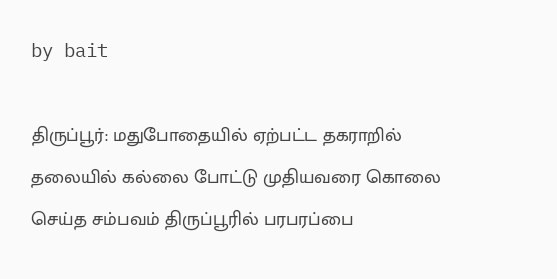by bait

திருப்பூர்: மதுபோதையில் ஏற்பட்ட தகராறில் தலையில் கல்லை போட்டு முதியவரை கொலை செய்த சம்பவம் திருப்பூரில் பரபரப்பை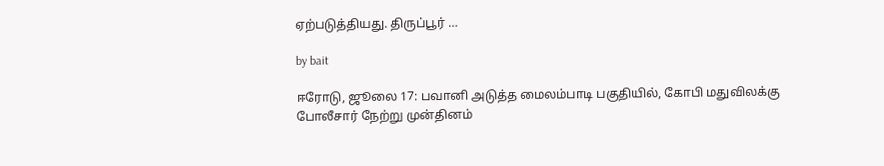ஏற்படுத்தியது. திருப்பூர் …

by bait

ஈரோடு, ஜூலை 17: பவானி அடுத்த மைலம்பாடி பகுதியில், கோபி மதுவிலக்கு போலீசார் நேற்று முன்தினம்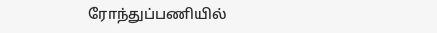ரோந்துப்பணியில்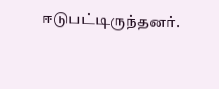ஈடுபட்டிருந்தனர்.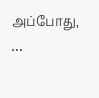அப்போது, …